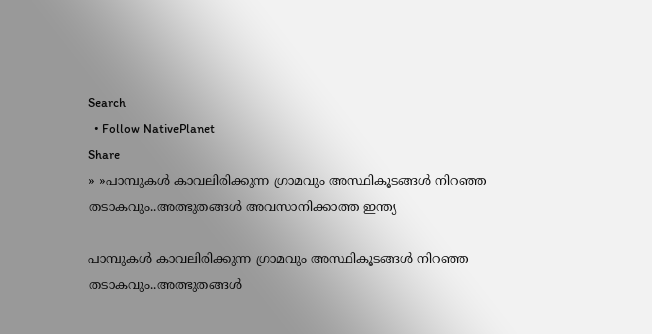Search
  • Follow NativePlanet
Share
» »പാമ്പുകൾ കാവലിരിക്കുന്ന ഗ്രാമവും അസ്ഥികൂടങ്ങള്‍ നിറ‍ഞ്ഞ തടാകവും..അത്ഭുതങ്ങൾ അവസാനിക്കാത്ത ഇന്ത്യ

പാമ്പുകൾ കാവലിരിക്കുന്ന ഗ്രാമവും അസ്ഥികൂടങ്ങള്‍ നിറ‍ഞ്ഞ തടാകവും..അത്ഭുതങ്ങൾ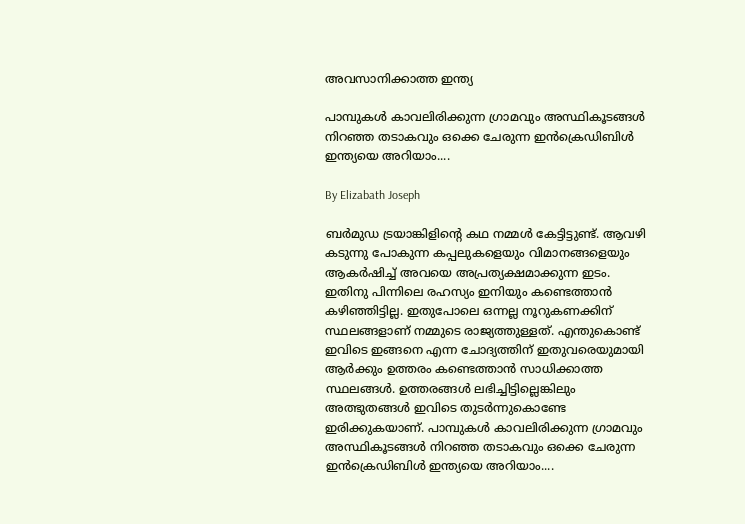അവസാനിക്കാത്ത ഇന്ത്യ

പാമ്പുകൾ കാവലിരിക്കുന്ന ഗ്രാമവും അസ്ഥികൂടങ്ങള്‍ നിറ‍ഞ്ഞ തടാകവും ഒക്കെ ചേരുന്ന ഇൻക്രെഡിബിൾ ഇന്ത്യയെ അറിയാം....

By Elizabath Joseph

ബർമുഡ ട്രയാങ്കിളിന്റെ കഥ നമ്മൾ കേട്ടിട്ടുണ്ട്. ആവഴി കടുന്നു പോകുന്ന കപ്പലുകളെയും വിമാനങ്ങളെയും ആകർഷിച്ച് അവയെ അപ്രത്യക്ഷമാക്കുന്ന ഇടം. ഇതിനു പിന്നിലെ രഹസ്യം ഇനിയും കണ്ടെത്താൻ കഴിഞ്ഞിട്ടില്ല. ഇതുപോലെ ഒന്നല്ല നൂറുകണക്കിന് സ്ഥലങ്ങളാണ് നമ്മുടെ രാജ്യത്തുള്ളത്. എന്തുകൊണ്ട് ഇവിടെ ഇങ്ങനെ എന്ന ചോദ്യത്തിന് ഇതുവരെയുമായി ആർക്കും ഉത്തരം കണ്ടെത്താൻ സാധിക്കാത്ത സ്ഥലങ്ങൾ. ഉത്തരങ്ങൾ ലഭിച്ചിട്ടില്ലെങ്കിലും അത്ഭുതങ്ങൾ ഇവിടെ തുടർന്നുകൊണ്ടേ ഇരിക്കുകയാണ്. പാമ്പുകൾ കാവലിരിക്കുന്ന ഗ്രാമവും അസ്ഥികൂടങ്ങള്‍ നിറ‍ഞ്ഞ തടാകവും ഒക്കെ ചേരുന്ന ഇൻക്രെഡിബിൾ ഇന്ത്യയെ അറിയാം....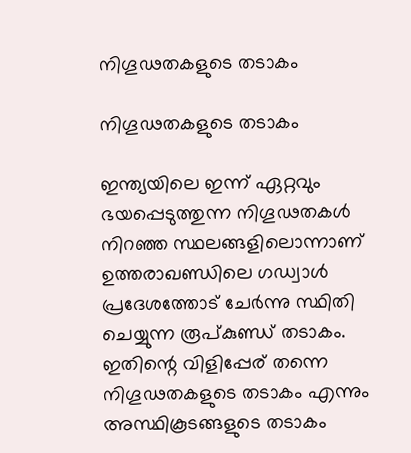നിഗൂഢതകളുടെ തടാകം

നിഗൂഢതകളുടെ തടാകം

ഇന്ത്യയിലെ ഇന്ന് ഏറ്റവും ഭയപ്പെടുത്തുന്ന നിഗൂഢതകൾ നിറഞ്ഞ സ്ഥലങ്ങളിലൊന്നാണ്
ഉത്തരാഖണ്ഡിലെ ഗഡ്വാൾ പ്രദേശത്തോട് ചേർന്നു സ്ഥിതി ചെയ്യുന്ന രൂപ്കുണ്ഡ് തടാകം. ഇതിന്റെ വിളിപ്പേര് തന്നെ നിഗൂഢതകളുടെ തടാകം എന്നും അസ്ഥികൂടങ്ങളുടെ തടാകം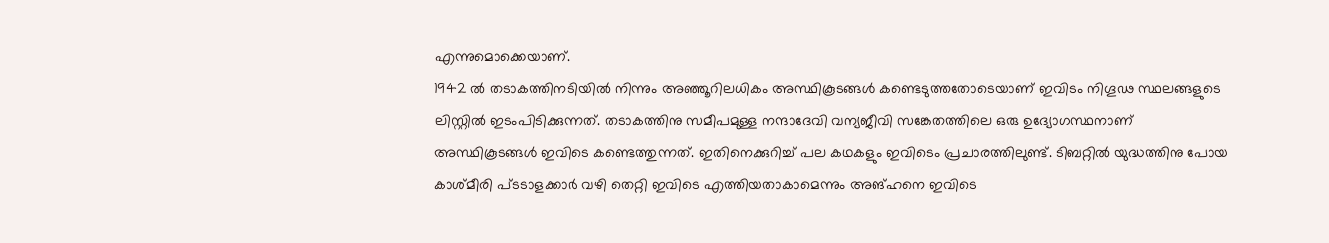എന്നുമൊക്കെയാണ്.
1942 ൽ തടാകത്തിനടിയിൽ നിന്നും അഞ്ഞൂറിലധികം അസ്ഥികൂടങ്ങൾ കണ്ടെടുത്തതോടെയാണ് ഇവിടം നിഗൂഢ സ്ഥലങ്ങളുടെ ലിസ്റ്റിൽ ഇടംപിടിക്കുന്നത്. തടാകത്തിനു സമീപമുള്ള നന്ദാദേവി വന്യജീവി സങ്കേതത്തിലെ ഒരു ഉദ്യോഗസ്ഥനാണ് അസ്ഥികൂടങ്ങൾ ഇവിടെ കണ്ടെത്തുന്നത്. ഇതിനെക്കുറിച്ച് പല കഥകളും ഇവിടെം പ്രചാരത്തിലുണ്ട്. ടിബറ്റിൽ യുദ്ധത്തിനു പോയ കാശ്മീരി പ്ടടാളക്കാർ വഴി തെറ്റി ഇവിടെ എത്തിയതാകാമെന്നും അങ്ഹനെ ഇവിടെ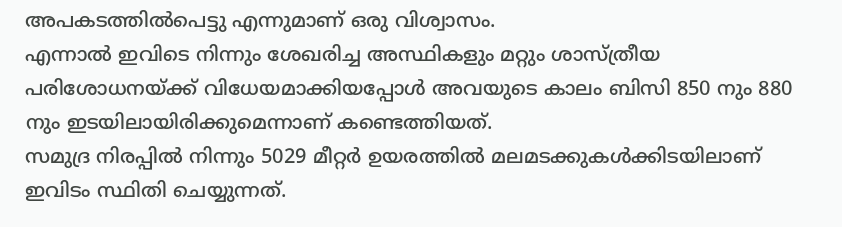അപകടത്തിൽപെട്ടു എന്നുമാണ് ഒരു വിശ്വാസം.
എന്നാൽ ഇവിടെ നിന്നും ശേഖരിച്ച അസ്ഥികളും മറ്റും ശാസ്ത്രീയ പരിശോധനയ്ക്ക് വിധേയമാക്കിയപ്പോൾ അവയുടെ കാലം ബിസി 850 നും 880 നും ഇടയിലായിരിക്കുമെന്നാണ് കണ്ടെത്തിയത്.
സമുദ്ര നിരപ്പിൽ നിന്നും 5029 മീറ്റർ ഉയരത്തിൽ മലമടക്കുകൾക്കിടയിലാണ് ഇവിടം സ്ഥിതി ചെയ്യുന്നത്.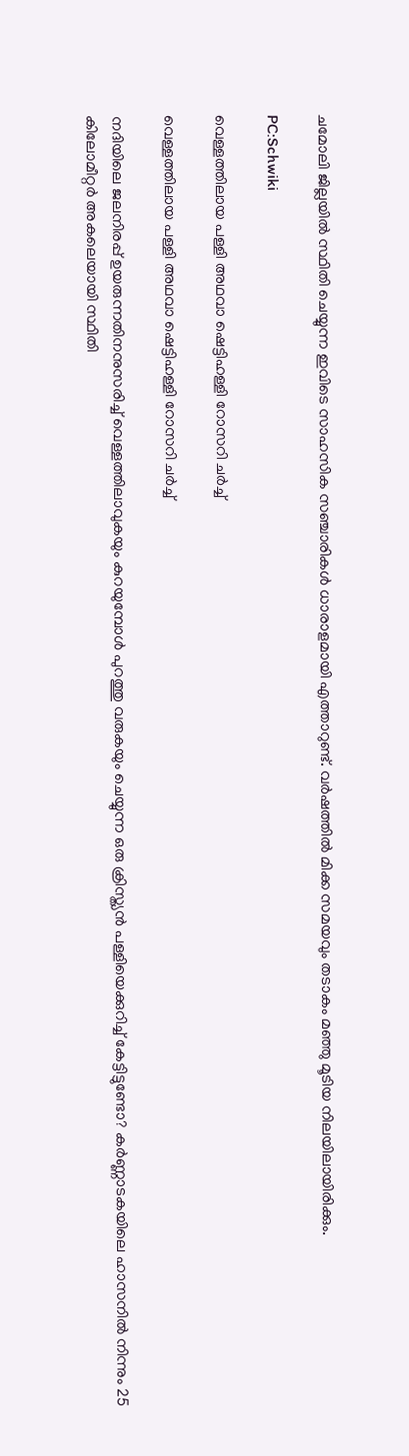ചമോലി ജില്ലയിൽ സ്ഥിതി ചെയ്യുന്ന ഇവിടെ സാഹസിക സഞ്ചാരികൾ ധാരാളമായി എത്താറുണ്ട്. വർഷത്തിൽ മിക്ക സമയവും തടാകം മഞ്ഞു മൂടിയ നിലയിലായിരിക്കും.

PC:Schwiki

വെള്ളത്തിലായ പള്ളി അഥവാ ഷെട്ടിഹള്ളി റോസറി ചർച്ച്

വെള്ളത്തിലായ പള്ളി അഥവാ ഷെട്ടിഹള്ളി റോസറി ചർച്ച്

നദിയിലെ ജലനിരപ്പ് ഉയരുന്നതിനനുസരിച്ച് വെള്ളത്തിലാവുകയും കുറയുമ്പോൾ പുറത്തു വരുകയും ചെയ്യുന്ന ഒരു ക്രിസ്ത്യൻ പള്ളിയെക്കുറിച്ച് കേട്ടിട്ടുണ്ടോ? കർണ്ണാടകയിലെ ഹാസനിൽ നിന്നും 25 കിലോമീറ്റർ അകലെയായി സ്ഥിതി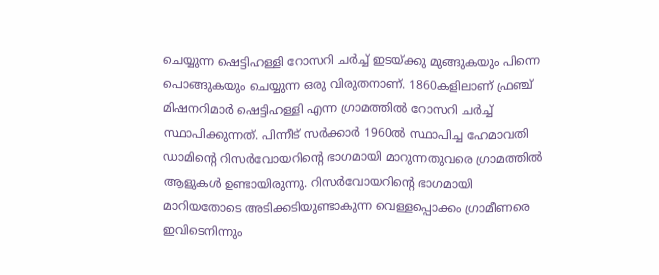ചെയ്യുന്ന ഷെട്ടിഹള്ളി റോസറി ചർച്ച് ഇടയ്ക്കു മുങ്ങുകയും പിന്നെ പൊങ്ങുകയും ചെയ്യുന്ന ഒരു വിരുതനാണ്. 1860കളിലാണ് ഫ്രഞ്ച് മിഷനറിമാര്‍ ഷെട്ടിഹള്ളി എന്ന ഗ്രാമത്തില്‍ റോസറി ചര്‍ച്ച് സ്ഥാപിക്കുന്നത്. പിന്നീട് സര്‍ക്കാര്‍ 1960ല്‍ സ്ഥാപിച്ച ഹേമാവതി ഡാമിന്റെ റിസര്‍വോയറിന്റെ ഭാഗമായി മാറുന്നതുവരെ ഗ്രാമത്തില്‍ ആളുകള്‍ ഉണ്ടായിരുന്നു. റിസര്‍വോയറിന്റെ ഭാഗമായി മാറിയതോടെ അടിക്കടിയുണ്ടാകുന്ന വെള്ളപ്പൊക്കം ഗ്രാമീണരെ ഇവിടെനിന്നും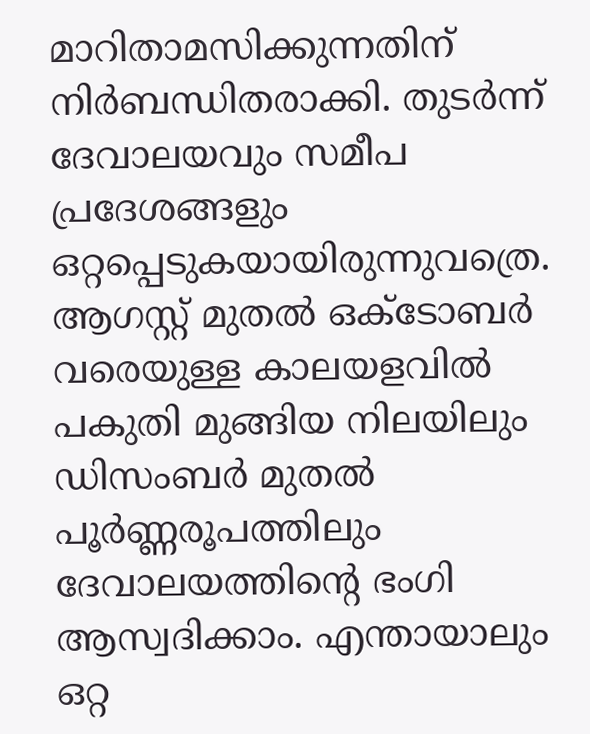മാറിതാമസിക്കുന്നതിന് നിര്‍ബന്ധിതരാക്കി. തുടര്‍ന്ന് ദേവാലയവും സമീപ പ്രദേശങ്ങളും ഒറ്റപ്പെടുകയായിരുന്നുവത്രെ.
ആഗസ്റ്റ് മുതല്‍ ഒക്‌ടോബര്‍ വരെയുള്ള കാലയളവില്‍ പകുതി മുങ്ങിയ നിലയിലും ഡിസംബര്‍ മുതല്‍ പൂര്‍ണ്ണരൂപത്തിലും ദേവാലയത്തിന്റെ ഭംഗി ആസ്വദിക്കാം. എന്തായാലും ഒറ്റ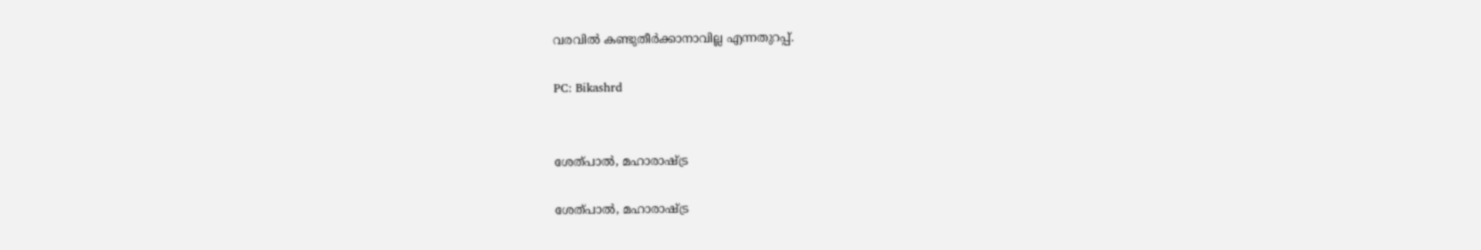വരവില്‍ കണ്ടുതീര്‍ക്കാനാവില്ല എന്നതുറപ്പ്.

PC: Bikashrd


ശേത്പാൽ, മഹാരാഷ്ട്ര

ശേത്പാൽ, മഹാരാഷ്ട്ര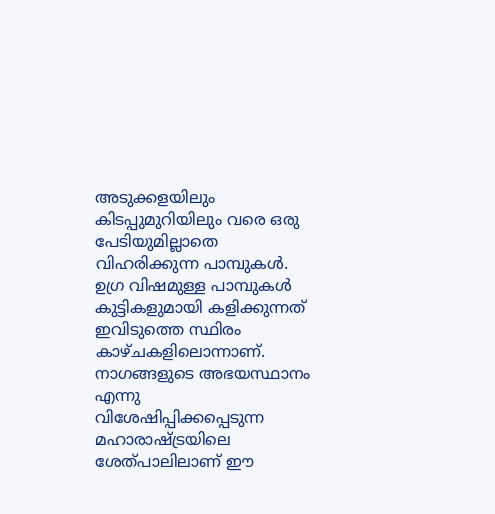അടുക്കളയിലും കിടപ്പുമുറിയിലും വരെ ഒരു പേടിയുമില്ലാതെ വിഹരിക്കുന്ന പാമ്പുകൾ. ഉഗ്ര വിഷമുള്ള പാമ്പുകൾ കുട്ടികളുമായി കളിക്കുന്നത് ഇവിടുത്തെ സ്ഥിരം കാഴ്ചകളിലൊന്നാണ്. നാഗങ്ങളുടെ അഭയസ്ഥാനം എന്നു വിശേഷിപ്പിക്കപ്പെടുന്ന മഹാരാഷ്ട്രയിലെ ശേത്പാലിലാണ് ഈ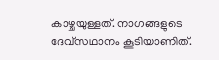കാഴ്ചയുള്ളത്. നാഗങ്ങളുടെ ദേവ്സഥാനം കൂടിയാണിത്.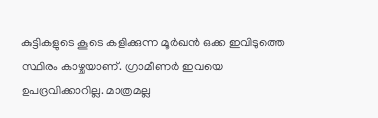കുട്ടികളുടെ കൂടെ കളിക്കുന്ന മൂർഖൻ ഒക്ക ഇവിടുത്തെ സ്ഥിരം കാഴ്ചയാണ്. ഗ്രാമീണർ ഇവയെ ഉപദ്രവിക്കാറില്ല. മാത്രമല്ല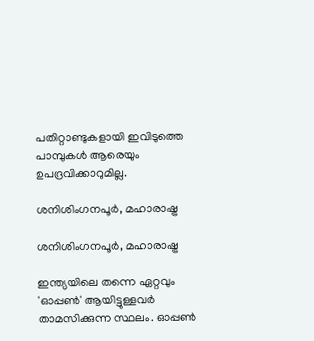പതിറ്റാണ്ടുകളായി ഇവിടുത്തെ പാമ്പുകൾ ആരെയും ഉപദ്രവിക്കാറുമില്ല.

ശനിശിംഗനപൂർ, മഹാരാഷ്ട്ര

ശനിശിംഗനപൂർ, മഹാരാഷ്ട്ര

ഇന്ത്യയിലെ തന്നെ ഏറ്റവും 'ഓപ്പൺ' ആയിട്ടുള്ളവർ താമസിക്കുന്ന സ്ഥലം. ഓപ്പൺ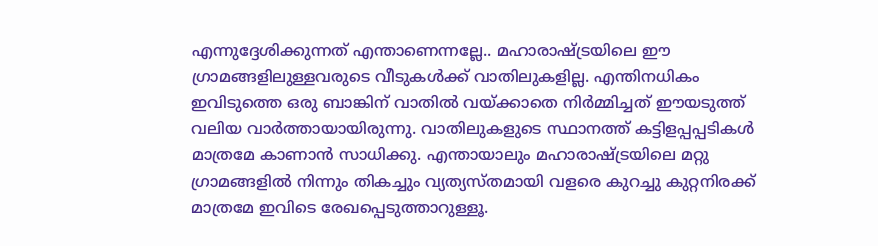എന്നുദ്ദേശിക്കുന്നത് എന്താണെന്നല്ലേ.. മഹാരാഷ്ട്രയിലെ ഈ ഗ്രാമങ്ങളിലുള്ളവരുടെ വീടുകൾക്ക് വാതിലുകളില്ല. എന്തിനധികം ഇവിടുത്തെ ഒരു ബാങ്കിന് വാതിൽ വയ്ക്കാതെ നിർമ്മിച്ചത് ഈയടുത്ത് വലിയ വാർത്തായായിരുന്നു. വാതിലുകളുടെ സ്ഥാനത്ത് കട്ടിളപ്പപ്പടികൾ മാത്രമേ കാണാൻ സാധിക്കു. എന്തായാലും മഹാരാഷ്ട്രയിലെ മറ്റു ഗ്രാമങ്ങളിൽ നിന്നും തികച്ചും വ്യത്യസ്തമായി വളരെ കുറച്ചു കുറ്റനിരക്ക് മാത്രമേ ഇവിടെ രേഖപ്പെടുത്താറുള്ളൂ.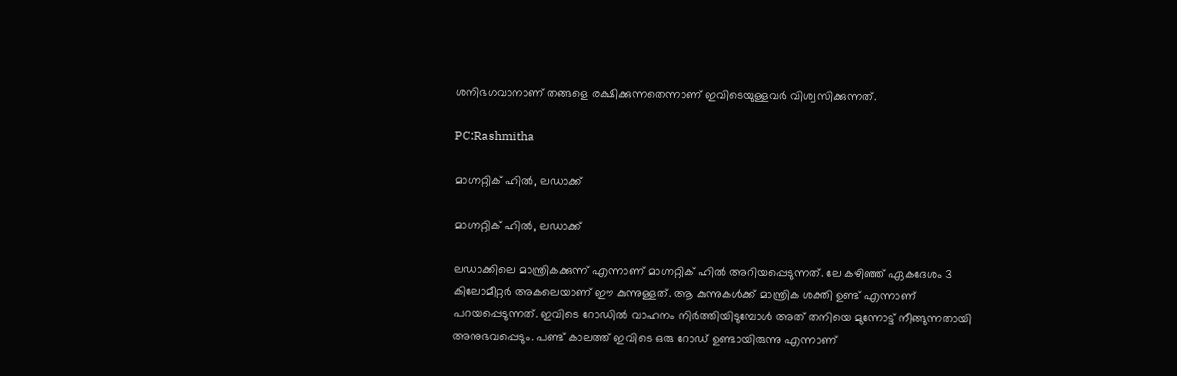ശനിഭഗവാനാണ് തങ്ങളെ രക്ഷിക്കുന്നതെന്നാണ് ഇവിടെയുള്ളവർ വിശ്വസിക്കുന്നത്.

PC:Rashmitha

മാഗ്നറ്റിക് ഹിൽ, ലഡാക്ക്

മാഗ്നറ്റിക് ഹിൽ, ലഡാക്ക്

ലഡാക്കിലെ മാന്ത്രികക്കുന്ന് എന്നാണ് മാഗ്നറ്റിക് ഹിൽ അറിയപ്പെടുന്നത്. ലേ കഴിഞ്ഞ് ഏകദേശം 3 കിലോമീറ്റർ അകലെയാണ് ഈ കുന്നുള്ളത്. ആ കുന്നുകൾക്ക് മാന്ത്രിക ശക്തി ഉണ്ട് എന്നാണ് പറയപ്പെടുന്നത്. ഇവിടെ റോഡിൽ വാഹനം നിർത്തിയിടുമ്പോൾ അത് തനിയെ മുന്നോട്ട് നീങ്ങുന്നതായി അനുഭവപ്പെടും. പണ്ട് കാലത്ത് ഇവിടെ ഒരു റോഡ് ഉണ്ടായിരുന്നു എന്നാണ്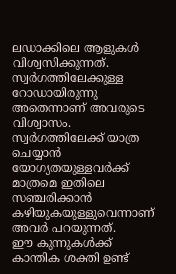ലഡാക്കിലെ ആളുകൾ വിശ്വസിക്കുന്നത്. സ്വർഗത്തിലേക്കുള്ള റോഡായിരുന്നു അതെന്നാണ് അവരുടെ വിശ്വാസം. സ്വർഗത്തിലേക്ക് യാത്ര ചെയ്യാൻ യോഗ്യതയുള്ളവർക്ക് മാത്രമെ ഇതിലെ സഞ്ച‌രിക്കാൻ കഴിയുകയുള്ളുവെന്നാണ് അവർ പറയുന്നത്.
ഈ കുന്നുകൾക്ക് കാന്തിക ശക്തി ഉണ്ട്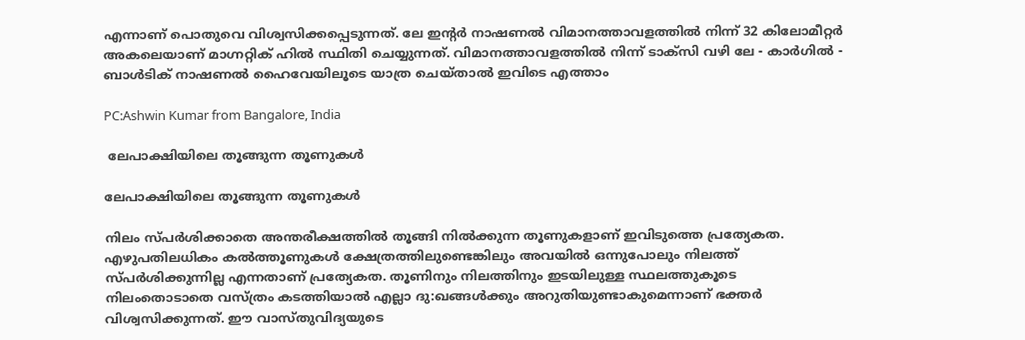എന്നാണ് പൊതുവെ വിശ്വസിക്കപ്പെടുന്നത്. ലേ ഇന്റർ നാഷണൽ വിമാ‌നത്താവളത്തിൽ നിന്ന് 32 കിലോമീറ്റർ അകലെയാണ് മാഗ്നറ്റിക് ഹിൽ സ്ഥിതി ചെയ്യുന്നത്. വിമാനത്താവളത്തിൽ നിന്ന് ടാക്സി വഴി ലേ - കാർഗിൽ - ബാൾടിക് നാഷണൽ ഹൈവേയിലൂടെ യാത്ര ‌ചെയ്താൽ ഇവിടെ എത്താം

PC:Ashwin Kumar from Bangalore, India

 ലേപാക്ഷിയിലെ തൂങ്ങുന്ന തൂണുകൾ

ലേപാക്ഷിയിലെ തൂങ്ങുന്ന തൂണുകൾ

നിലം സ്പർശിക്കാതെ അന്തരീക്ഷത്തിൽ തൂങ്ങി നിൽക്കുന്ന തൂണുകളാണ് ഇവിടുത്തെ പ്രത്യേകത. എഴുപതിലധികം കല്‍ത്തൂണുകള്‍ ക്ഷേത്രത്തിലുണ്ടെങ്കിലും അവയില്‍ ഒന്നുപോലും നിലത്ത് സ്പര്‍ശിക്കുന്നില്ല എന്നതാണ് പ്രത്യേകത. തൂണിനും നിലത്തിനും ഇടയിലുള്ള സ്ഥലത്തുകൂടെ നിലംതൊടാതെ വസ്ത്രം കടത്തിയാല്‍ എല്ലാ ദു:ഖങ്ങള്‍ക്കും അറുതിയുണ്ടാകുമെന്നാണ് ഭക്തര്‍ വിശ്വസിക്കുന്നത്. ഈ വാസ്തുവിദ്യയുടെ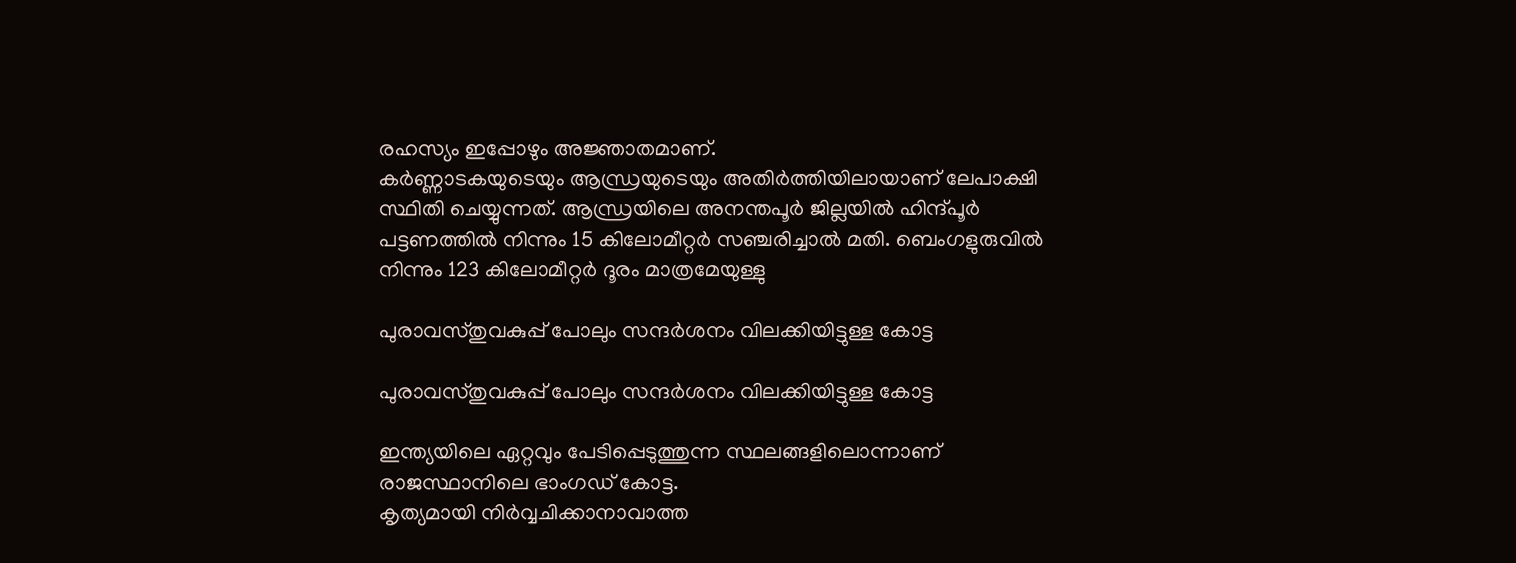രഹസ്യം ഇപ്പോഴും അജ്ഞാതമാണ്.
കര്‍ണ്ണാടകയുടെയും ആന്ധ്രയുടെയും അതിര്‍ത്തിയിലായാണ് ലേപാക്ഷി സ്ഥിതി ചെയ്യുന്നത്. ആന്ധ്രയിലെ അനന്തപൂര്‍ ജില്ലയില്‍ ഹിന്ദ്പൂര്‍ പട്ടണത്തില്‍ നിന്നും 15 കിലോമീറ്റര്‍ സഞ്ചരിച്ചാല്‍ മതി. ബെംഗളുരുവില്‍ നിന്നും 123 കിലോമീറ്റര്‍ ദൂരം മാത്രമേയുള്ളു

പുരാവസ്തുവകുപ്പ് പോലും സന്ദർശനം വിലക്കിയിട്ടുള്ള കോട്ട

പുരാവസ്തുവകുപ്പ് പോലും സന്ദർശനം വിലക്കിയിട്ടുള്ള കോട്ട

ഇന്ത്യയിലെ ഏറ്റവും പേടിപ്പെടുത്തുന്ന സ്ഥലങ്ങളിലൊന്നാണ് രാജസ്ഥാനിലെ ഭാംഗഡ് കോട്ട.
കൃത്യമായി നിര്‍വ്വചിക്കാനാവാത്ത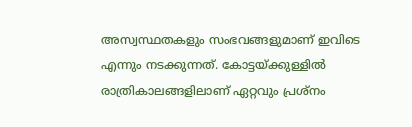അസ്വസ്ഥതകളും സംഭവങ്ങളുമാണ് ഇവിടെ എന്നും നടക്കുന്നത്. കോട്ടയ്ക്കുള്ളില്‍ രാത്രികാലങ്ങളിലാണ് ഏറ്റവും പ്രശ്‌നം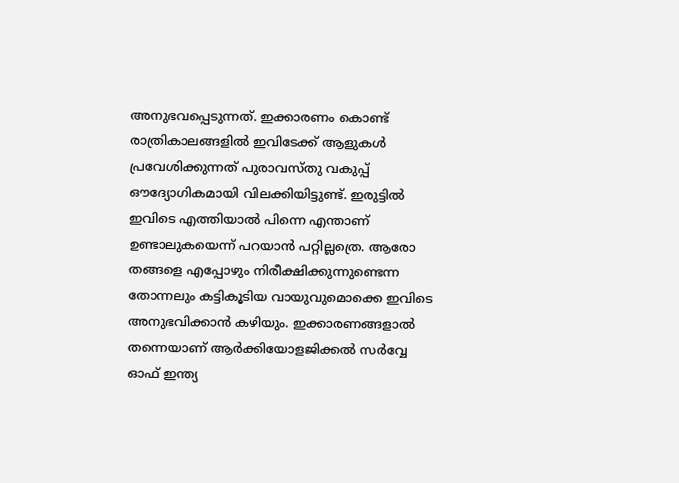അനുഭവപ്പെടുന്നത്. ഇക്കാരണം കൊണ്ട് രാത്രികാലങ്ങളില്‍ ഇവിടേക്ക് ആളുകൾ പ്രവേശിക്കുന്നത് പുരാവസ്തു വകുപ്പ് ഔദ്യോഗികമായി വിലക്കിയിട്ടുണ്ട്. ഇരുട്ടില്‍ ഇവിടെ എത്തിയാല്‍ പിന്നെ എന്താണ് ഉണ്ടാലുകയെന്ന് പറയാന്‍ പറ്റില്ലത്രെ. ആരോ തങ്ങളെ എപ്പോഴും നിരീക്ഷിക്കുന്നുണ്ടെന്ന തോന്നലും കട്ടികൂടിയ വായുവുമൊക്കെ ഇവിടെ അനുഭവിക്കാന്‍ കഴിയും. ഇക്കാരണങ്ങളാല്‍ തന്നെയാണ് ആര്‍ക്കിയോളജിക്കല്‍ സര്‍വ്വേ ഓഫ് ഇന്ത്യ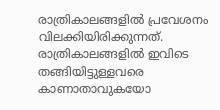രാത്രികാലങ്ങളില്‍ പ്രവേശനം വിലക്കിയിരിക്കുന്നത്. രാത്രികാലങ്ങളില്‍ ഇവിടെ തങ്ങിയിട്ടുള്ളവരെ കാണാതാവുകയോ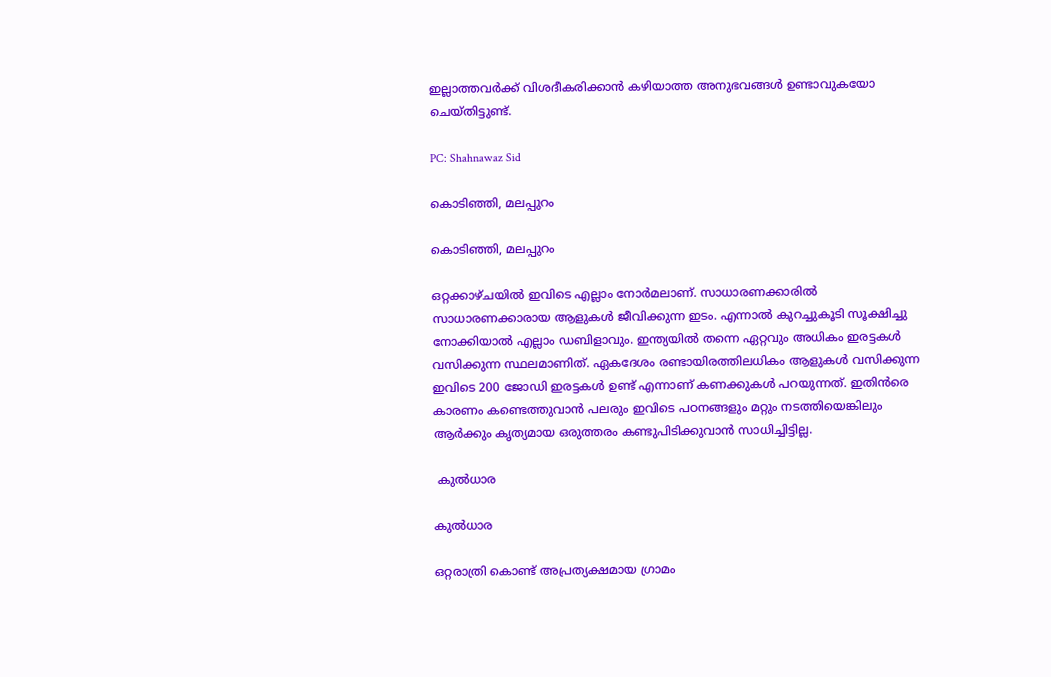ഇല്ലാത്തവര്‍ക്ക് വിശദീകരിക്കാന്‍ കഴിയാത്ത അനുഭവങ്ങള്‍ ഉണ്ടാവുകയോ ചെയ്തിട്ടുണ്ട്.

PC: Shahnawaz Sid

കൊടിഞ്ഞി, മലപ്പുറം

കൊടിഞ്ഞി, മലപ്പുറം

ഒറ്റക്കാഴ്ചയിൽ ഇവിടെ എല്ലാം നോർമലാണ്. സാധാരണക്കാരിൽ സാധാരണക്കാരായ ആളുകൾ ജീവിക്കുന്ന ഇടം. എന്നാൽ കുറച്ചുകൂടി സൂക്ഷിച്ചു നോക്കിയാൽ എല്ലാം ഡബിളാവും. ഇന്ത്യയിൽ തന്നെ ഏറ്റവും അധികം ഇരട്ടകൾ വസിക്കുന്ന സ്ഥലമാണിത്. ഏകദേശം രണ്ടായിരത്തിലധികം ആളുകൾ വസിക്കുന്ന ഇവിടെ 200 ജോ‍ഡി ഇരട്ടകൾ ഉണ്ട് എന്നാണ് കണക്കുകൾ പറയുന്നത്. ഇതിൻരെ കാരണം കണ്ടെത്തുവാൻ പലരും ഇവിടെ പഠനങ്ങളും മറ്റും നടത്തിയെങ്കിലും ആർക്കും കൃത്യമായ ഒരുത്തരം കണ്ടുപിടിക്കുവാൻ സാധിച്ചിട്ടില്ല.

 കുൽധാര

കുൽധാര

ഒറ്റരാത്രി കൊണ്ട് അപ്രത്യക്ഷമായ ഗ്രാമം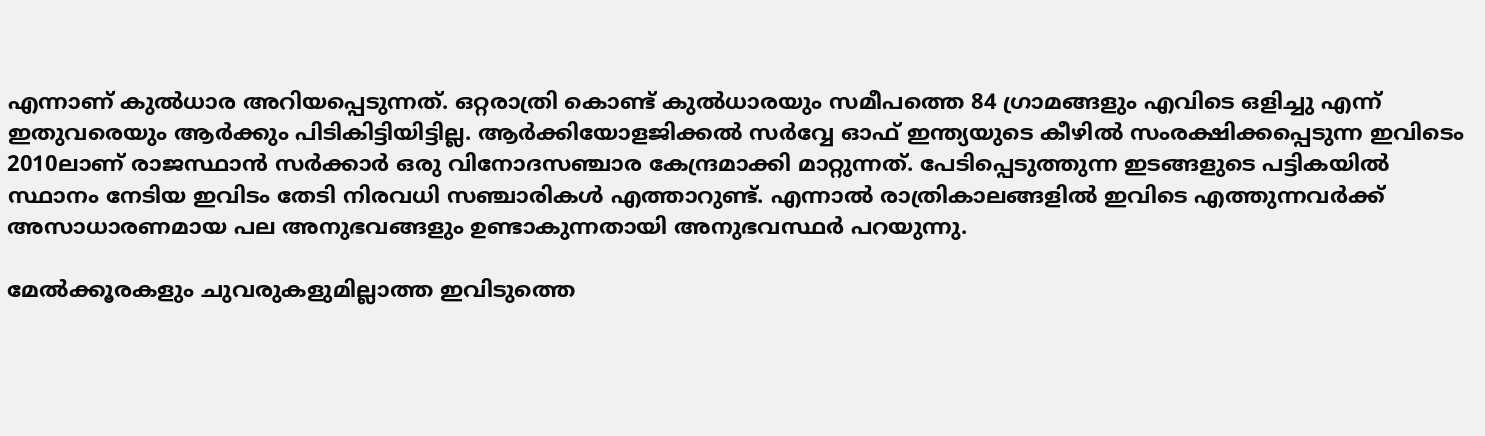എന്നാണ് കുൽധാര അറിയപ്പെടുന്നത്. ഒറ്റരാത്രി കൊണ്ട് കുല്‍ധാരയും സമീപത്തെ 84 ഗ്രാമങ്ങളും എവിടെ ഒളിച്ചു എന്ന് ഇതുവരെയും ആര്‍ക്കും പിടികിട്ടിയിട്ടില്ല. ആര്‍ക്കിയോളജിക്കല്‍ സര്‍വ്വേ ഓഫ് ഇന്ത്യയുടെ കീഴില്‍ സംരക്ഷിക്കപ്പെടുന്ന ഇവിടെം 2010ലാണ് രാജസ്ഥാന്‍ സര്‍ക്കാര്‍ ഒരു വിനോദസഞ്ചാര കേന്ദ്രമാക്കി മാറ്റുന്നത്. പേടിപ്പെടുത്തുന്ന ഇടങ്ങളുടെ പട്ടികയില്‍ സ്ഥാനം നേടിയ ഇവിടം തേടി നിരവധി സഞ്ചാരികള്‍ എത്താറുണ്ട്. എന്നാല്‍ രാത്രികാലങ്ങളില്‍ ഇവിടെ എത്തുന്നവര്‍ക്ക് അസാധാരണമായ പല അനുഭവങ്ങളും ഉണ്ടാകുന്നതായി അനുഭവസ്ഥര്‍ പറയുന്നു.

മേല്‍ക്കൂരകളും ചുവരുകളുമില്ലാത്ത ഇവിടുത്തെ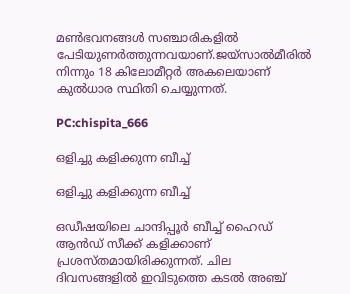മണ്‍ഭവനങ്ങള്‍ സഞ്ചാരികളില്‍ പേടിയുണര്‍ത്തുന്നവയാണ്.ജയ്‌സാല്‍മീരില്‍ നിന്നും 18 കിലോമീറ്റര്‍ അകലെയാണ് കുല്‍ധാര സ്ഥിതി ചെയ്യുന്നത്.

PC:chispita_666

ഒളിച്ചു കളിക്കുന്ന ബീച്ച്

ഒളിച്ചു കളിക്കുന്ന ബീച്ച്

ഒഡീഷയിലെ ചാന്ദിപ്പൂർ ബീച്ച് ഹൈഡ് ആൻഡ് സീക്ക് കളിക്കാണ് പ്രശസ്തമായിരിക്കുന്നത്. ചില ദിവസങ്ങളിൽ ഇവിടുത്തെ കടൽ അഞ്ച്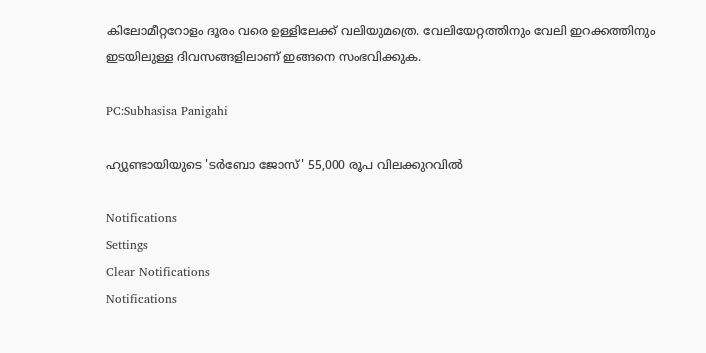കിലോമീറ്ററോളം ദൂരം വരെ ഉള്ളിലേക്ക് വലിയുമത്രെ. വേലിയേറ്റത്തിനും വേലി ഇറക്കത്തിനും ഇടയിലുള്ള ദിവസങ്ങളിലാണ് ഇങ്ങനെ സംഭവിക്കുക.

PC:Subhasisa Panigahi

ഹ്യുണ്ടായിയുടെ 'ടർബോ ജോസ്' 55,000 രൂപ വിലക്കുറവിൽ

Notifications
Settings
Clear Notifications
Notifications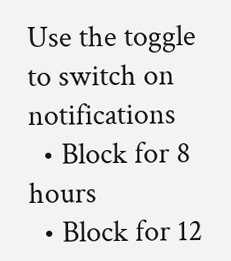Use the toggle to switch on notifications
  • Block for 8 hours
  • Block for 12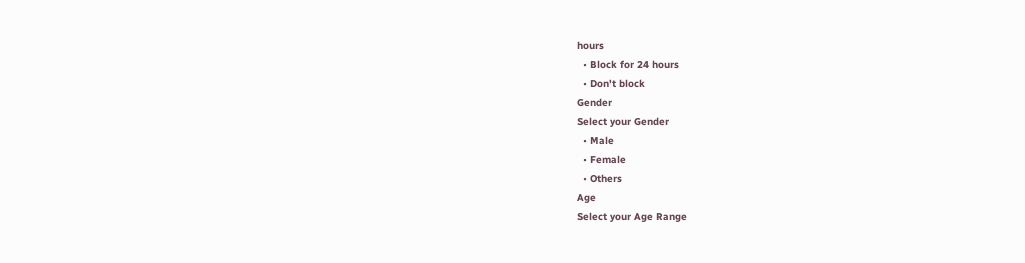hours
  • Block for 24 hours
  • Don't block
Gender
Select your Gender
  • Male
  • Female
  • Others
Age
Select your Age Range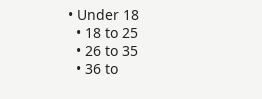• Under 18
  • 18 to 25
  • 26 to 35
  • 36 to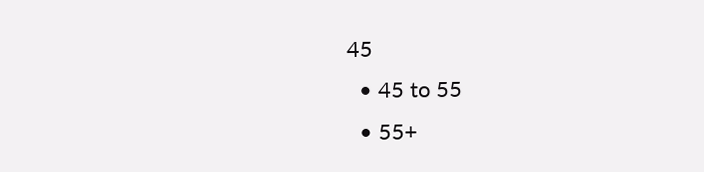45
  • 45 to 55
  • 55+